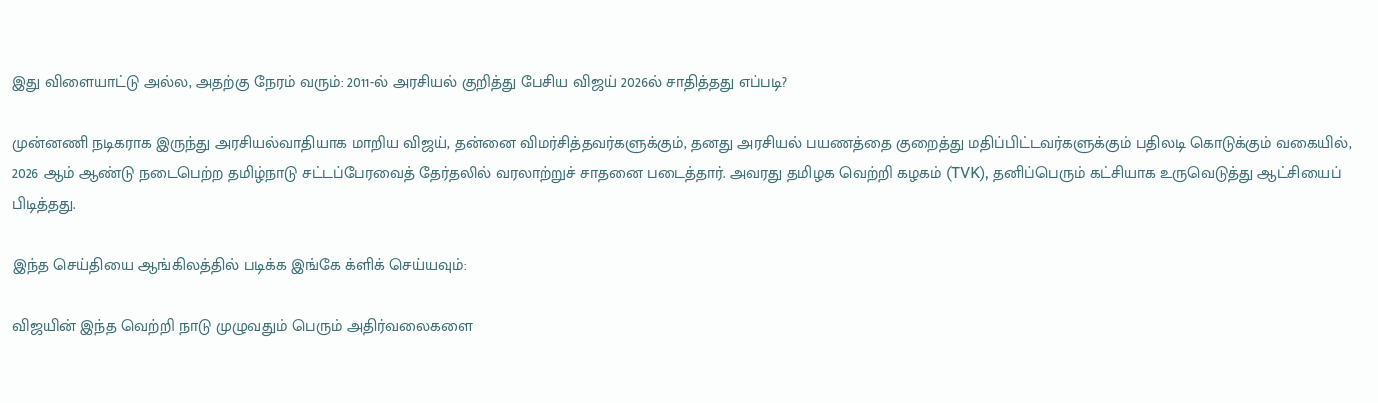இது விளையாட்டு அல்ல, அதற்கு நேரம் வரும்: 2011-ல் அரசியல் குறித்து பேசிய விஜய் 2026ல் சாதித்தது எப்படி?

முன்னணி நடிகராக இருந்து அரசியல்வாதியாக மாறிய விஜய், தன்னை விமர்சித்தவர்களுக்கும், தனது அரசியல் பயணத்தை குறைத்து மதிப்பிட்டவர்களுக்கும் பதிலடி கொடுக்கும் வகையில், 2026 ஆம் ஆண்டு நடைபெற்ற தமிழ்நாடு சட்டப்பேரவைத் தேர்தலில் வரலாற்றுச் சாதனை படைத்தார். அவரது தமிழக வெற்றி கழகம் (TVK), தனிப்பெரும் கட்சியாக உருவெடுத்து ஆட்சியைப் பிடித்தது.

இந்த செய்தியை ஆங்கிலத்தில் படிக்க இங்கே க்ளிக் செய்யவும்:

விஜயின் இந்த வெற்றி நாடு முழுவதும் பெரும் அதிர்வலைகளை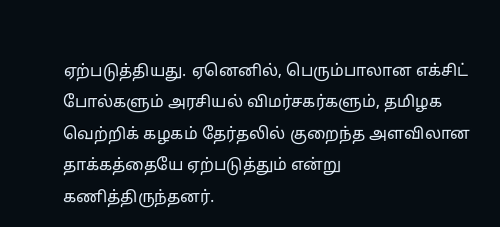ஏற்படுத்தியது. ஏனெனில், பெரும்பாலான எக்சிட் போல்களும் அரசியல் விமர்சகர்களும், தமிழக வெற்றிக் கழகம் தேர்தலில் குறைந்த அளவிலான தாக்கத்தையே ஏற்படுத்தும் என்று கணித்திருந்தனர்.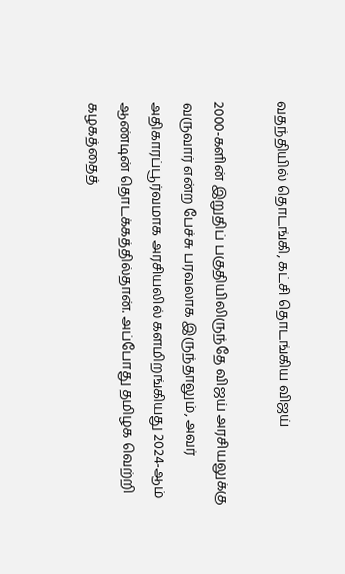வதந்தியில் தொடங்கி, கட்சி தொடங்கிய விஜய்

2000-களின் இறுதிப் பகுதியிலிருந்தே விஜய் அரசியலுக்கு வருவார் என்ற பேச்சு பரவலாக இருந்தாலும், அவர் அதிகாரப்பூர்வமாக அரசியலில் களமிறங்கியது 2024-ஆம் ஆண்டின் தொடக்கத்தில்தான். அப்போது தமிழக வெற்றி கழகத்தைத்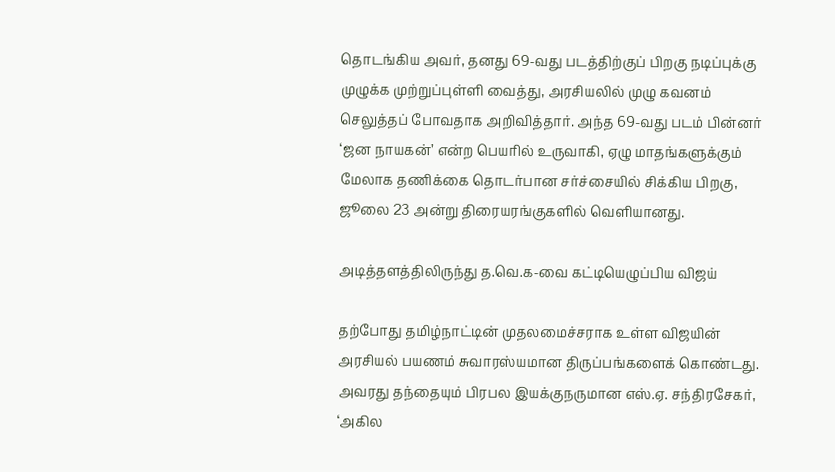தொடங்கிய அவர், தனது 69-வது படத்திற்குப் பிறகு நடிப்புக்கு முழுக்க முற்றுப்புள்ளி வைத்து, அரசியலில் முழு கவனம் செலுத்தப் போவதாக அறிவித்தார். அந்த 69-வது படம் பின்னர் ‘ஜன நாயகன்’ என்ற பெயரில் உருவாகி, ஏழு மாதங்களுக்கும் மேலாக தணிக்கை தொடர்பான சர்ச்சையில் சிக்கிய பிறகு, ஜூலை 23 அன்று திரையரங்குகளில் வெளியானது.

அடித்தளத்திலிருந்து த.வெ.க-வை கட்டியெழுப்பிய விஜய்

தற்போது தமிழ்நாட்டின் முதலமைச்சராக உள்ள விஜயின் அரசியல் பயணம் சுவாரஸ்யமான திருப்பங்களைக் கொண்டது. அவரது தந்தையும் பிரபல இயக்குநருமான எஸ்.ஏ. சந்திரசேகர், ‘அகில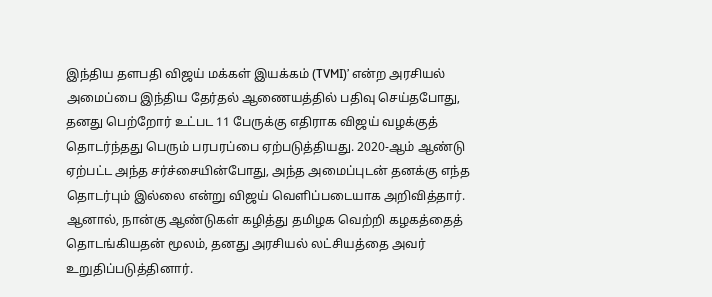இந்திய தளபதி விஜய் மக்கள் இயக்கம் (TVMI)’ என்ற அரசியல் அமைப்பை இந்திய தேர்தல் ஆணையத்தில் பதிவு செய்தபோது, தனது பெற்றோர் உட்பட 11 பேருக்கு எதிராக விஜய் வழக்குத் தொடர்ந்தது பெரும் பரபரப்பை ஏற்படுத்தியது. 2020-ஆம் ஆண்டு ஏற்பட்ட அந்த சர்ச்சையின்போது, அந்த அமைப்புடன் தனக்கு எந்த தொடர்பும் இல்லை என்று விஜய் வெளிப்படையாக அறிவித்தார். ஆனால், நான்கு ஆண்டுகள் கழித்து தமிழக வெற்றி கழகத்தைத் தொடங்கியதன் மூலம், தனது அரசியல் லட்சியத்தை அவர் உறுதிப்படுத்தினார்.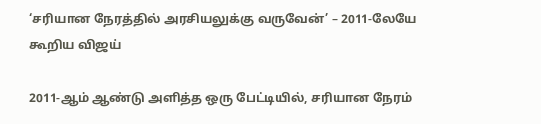‘சரியான நேரத்தில் அரசியலுக்கு வருவேன்’ – 2011-லேயே கூறிய விஜய்

2011-ஆம் ஆண்டு அளித்த ஒரு பேட்டியில், சரியான நேரம்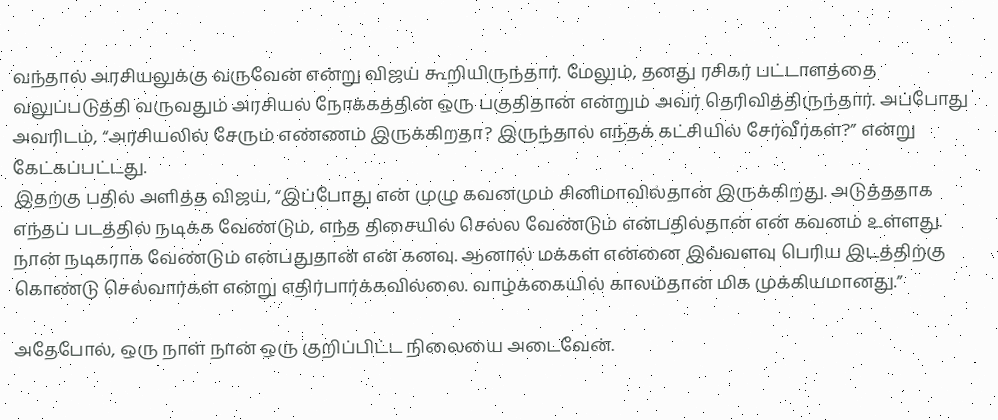வந்தால் அரசியலுக்கு வருவேன் என்று விஜய் கூறியிருந்தார். மேலும், தனது ரசிகர் பட்டாளத்தை வலுப்படுத்தி வருவதும் அரசியல் நோக்கத்தின் ஒரு பகுதிதான் என்றும் அவர் தெரிவித்திருந்தார். அப்போது அவரிடம், “அரசியலில் சேரும் எண்ணம் இருக்கிறதா? இருந்தால் எந்தக் கட்சியில் சேர்வீர்கள்?” என்று கேட்கப்பட்டது.
இதற்கு பதில் அளித்த விஜய், “இப்போது என் முழு கவனமும் சினிமாவில்தான் இருக்கிறது. அடுத்ததாக எந்தப் படத்தில் நடிக்க வேண்டும், எந்த திசையில் செல்ல வேண்டும் என்பதில்தான் என் கவனம் உள்ளது. நான் நடிகராக வேண்டும் என்பதுதான் என் கனவு. ஆனால் மக்கள் என்னை இவ்வளவு பெரிய இடத்திற்கு கொண்டு செல்வார்கள் என்று எதிர்பார்க்கவில்லை. வாழ்க்கையில் காலம்தான் மிக முக்கியமானது.”

அதேபோல், ஒரு நாள் நான் ஒரு குறிப்பிட்ட நிலையை அடைவேன்.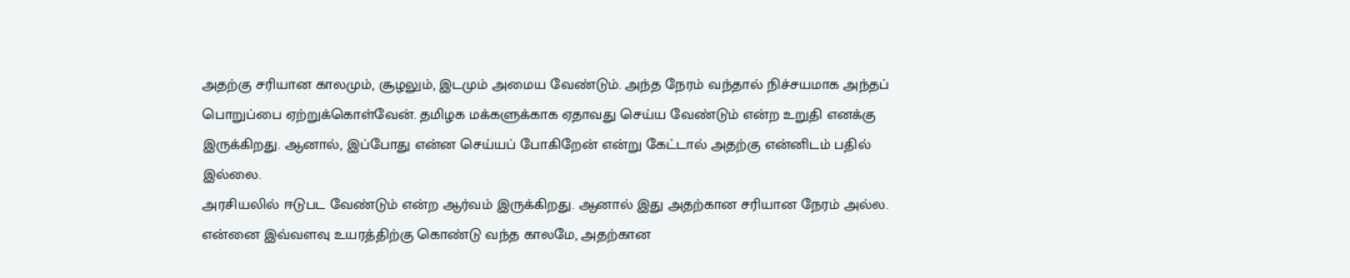அதற்கு சரியான காலமும், சூழலும், இடமும் அமைய வேண்டும். அந்த நேரம் வந்தால் நிச்சயமாக அந்தப் பொறுப்பை ஏற்றுக்கொள்வேன். தமிழக மக்களுக்காக ஏதாவது செய்ய வேண்டும் என்ற உறுதி எனக்கு இருக்கிறது. ஆனால், இப்போது என்ன செய்யப் போகிறேன் என்று கேட்டால் அதற்கு என்னிடம் பதில் இல்லை.
அரசியலில் ஈடுபட வேண்டும் என்ற ஆர்வம் இருக்கிறது. ஆனால் இது அதற்கான சரியான நேரம் அல்ல. என்னை இவ்வளவு உயரத்திற்கு கொண்டு வந்த காலமே, அதற்கான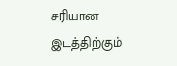சரியான இடத்திற்கும்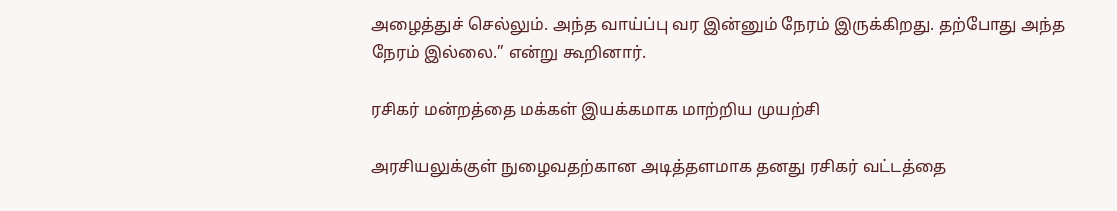அழைத்துச் செல்லும். அந்த வாய்ப்பு வர இன்னும் நேரம் இருக்கிறது. தற்போது அந்த நேரம் இல்லை.” என்று கூறினார்.

ரசிகர் மன்றத்தை மக்கள் இயக்கமாக மாற்றிய முயற்சி

அரசியலுக்குள் நுழைவதற்கான அடித்தளமாக தனது ரசிகர் வட்டத்தை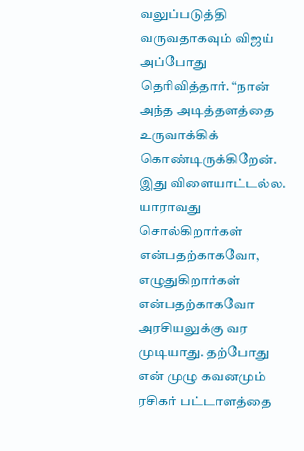வலுப்படுத்தி வருவதாகவும் விஜய் அப்போது தெரிவித்தார். “நான் அந்த அடித்தளத்தை உருவாக்கிக் கொண்டிருக்கிறேன். இது விளையாட்டல்ல. யாராவது சொல்கிறார்கள் என்பதற்காகவோ, எழுதுகிறார்கள் என்பதற்காகவோ அரசியலுக்கு வர முடியாது. தற்போது என் முழு கவனமும் ரசிகர் பட்டாளத்தை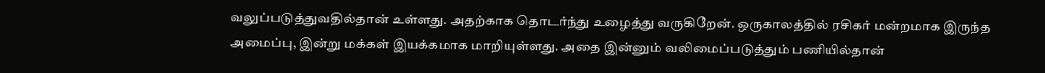வலுப்படுத்துவதில்தான் உள்ளது. அதற்காக தொடர்ந்து உழைத்து வருகிறேன். ஒருகாலத்தில் ரசிகர் மன்றமாக இருந்த அமைப்பு, இன்று மக்கள் இயக்கமாக மாறியுள்ளது. அதை இன்னும் வலிமைப்படுத்தும் பணியில்தான்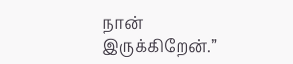நான் இருக்கிறேன்.”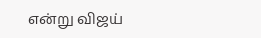என்று விஜய்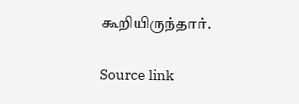கூறியிருந்தார்.

Source link